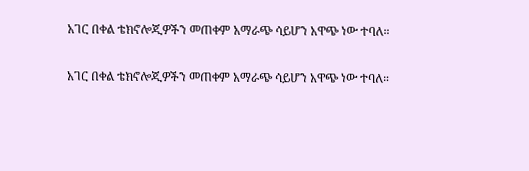አገር በቀል ቴክኖሎጂዎችን መጠቀም አማራጭ ሳይሆን አዋጭ ነው ተባለ።

አገር በቀል ቴክኖሎጂዎችን መጠቀም አማራጭ ሳይሆን አዋጭ ነው ተባለ።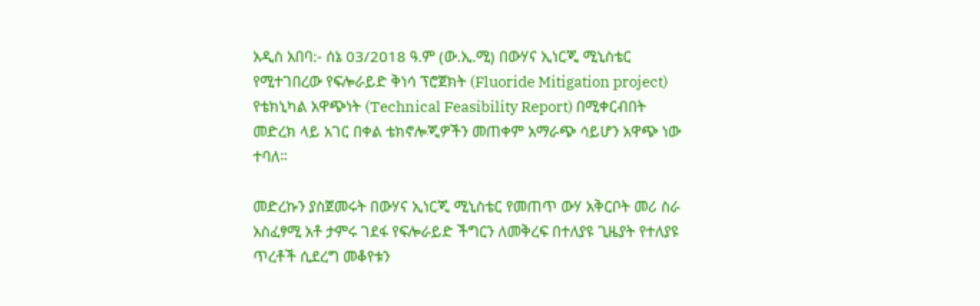አዲስ አበባ:- ሰኔ 03/2018 ዓ.ም (ው.ኢ.ሚ) በውሃና ኢነርጂ ሚኒስቴር የሚተገበረው የፍሎራይድ ቅነሳ ፕሮጀክት (Fluoride Mitigation project) የቴክኒካል አዋጭነት (Technical Feasibility Report) በሚቀርብበት መድረክ ላይ አገር በቀል ቴክኖሎጂዎችን መጠቀም አማራጭ ሳይሆን አዋጭ ነው ተባለ።

መድረኩን ያስጀመሩት በውሃና ኢነርጂ ሚኒስቴር የመጠጥ ውሃ አቅርቦት መሪ ስራ አስፈፃሚ አቶ ታምሩ ገደፋ የፍሎራይድ ችግርን ለመቅረፍ በተለያዩ ጊዜያት የተለያዩ ጥረቶች ሲደረግ መቆየቱን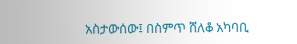አስታውሰው፤ በስምጥ ሸለቆ አካባቢ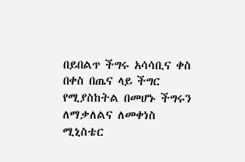በይበልጥ ችግሩ አሳሳቢና ቀስ በቀስ በጤና ላይ ችግር የሚያስከትል በመሆኑ ችግሩን ለማቃለልና ለመቀነስ ሚኒስቴር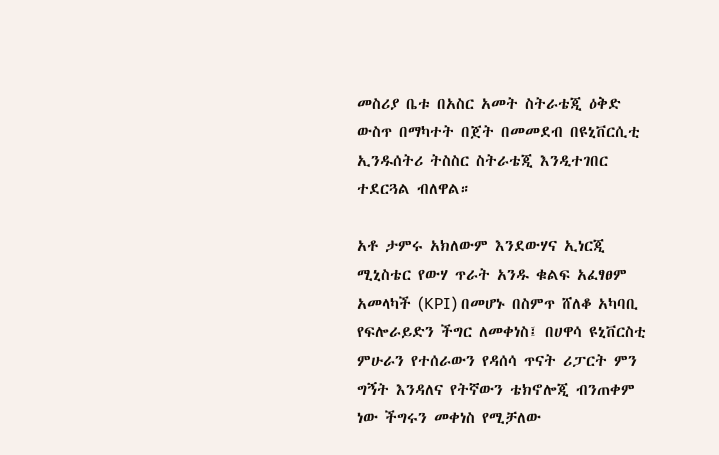መስሪያ ቤቱ በአስር አመት ስትራቴጂ ዕቅድ ውስጥ በማካተት በጀት በመመደብ በዩኒቨርሲቲ ኢንዱሰትሪ ትስስር ስትራቴጂ እንዲተገበር ተደርጓል ብለዋል።

አቶ ታምሩ አክለውም እንደውሃና ኢነርጂ ሚኒስቴር የውሃ ጥራት አንዱ ቁልፍ አፈፃፀም አመላካች (KPI) በመሆኑ በስምጥ ሸለቆ አካባቢ የፍሎራይድን ችግር ለመቀነስ፤ በሀዋሳ ዩኒቨርስቲ ምሁራን የተሰራውን የዳሰሳ ጥናት ሪፓርት ምን ግኝት እንዳለና የትኛውን ቴክኖሎጂ ብንጠቀም ነው ችግሩን መቀነስ የሚቻለው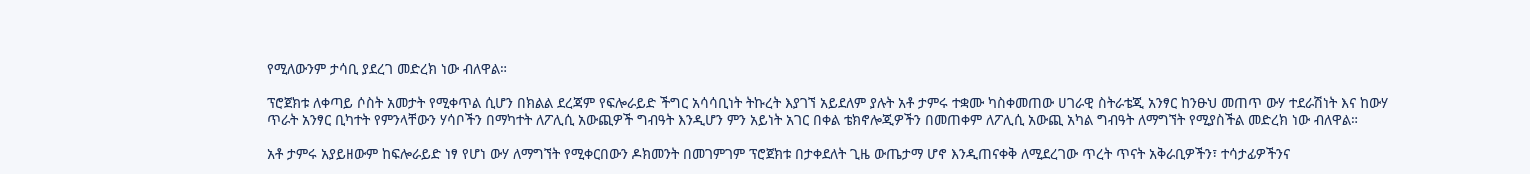የሚለውንም ታሳቢ ያደረገ መድረክ ነው ብለዋል።

ፕሮጀክቱ ለቀጣይ ሶስት አመታት የሚቀጥል ሲሆን በክልል ደረጃም የፍሎራይድ ችግር አሳሳቢነት ትኩረት እያገኘ አይደለም ያሉት አቶ ታምሩ ተቋሙ ካስቀመጠው ሀገራዊ ስትራቴጂ አንፃር ከንፁህ መጠጥ ውሃ ተደራሽነት እና ከውሃ ጥራት አንፃር ቢካተት የምንላቸውን ሃሳቦችን በማካተት ለፖሊሲ አውጪዎች ግብዓት እንዲሆን ምን አይነት አገር በቀል ቴክኖሎጂዎችን በመጠቀም ለፖሊሲ አውጪ አካል ግብዓት ለማግኘት የሚያስችል መድረክ ነው ብለዋል።

አቶ ታምሩ አያይዘውም ከፍሎራይድ ነፃ የሆነ ውሃ ለማግኘት የሚቀርበውን ዶክመንት በመገምገም ፕሮጀክቱ በታቀደለት ጊዜ ውጤታማ ሆኖ እንዲጠናቀቅ ለሚደረገው ጥረት ጥናት አቅራቢዎችን፣ ተሳታፊዎችንና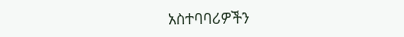አስተባባሪዎችን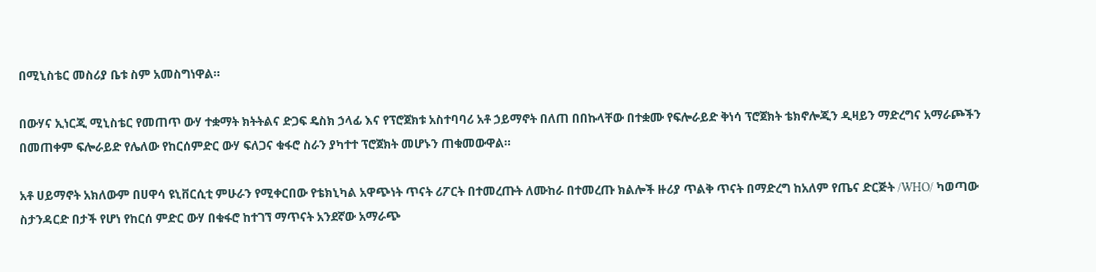በሚኒስቴር መስሪያ ቤቱ ስም አመስግነዋል።

በውሃና ኢነርጂ ሚኒስቴር የመጠጥ ውሃ ተቋማት ክትትልና ድጋፍ ዴስክ ኃላፊ እና የፕሮጀክቱ አስተባባሪ አቶ ኃይማኖት በለጠ በበኩላቸው በተቋሙ የፍሎራይድ ቅነሳ ፕሮጀክት ቴክኖሎጂን ዲዛይን ማድረግና አማራጮችን በመጠቀም ፍሎራይድ የሌለው የከርሰምድር ውሃ ፍለጋና ቁፋሮ ስራን ያካተተ ፕሮጀክት መሆኑን ጠቁመውዋል።

አቶ ሀይማኖት አክለውም በሀዋሳ ዩኒቨርሲቲ ምሁራን የሚቀርበው የቴክኒካል አዋጭነት ጥናት ሪፖርት በተመረጡት ለሙከራ በተመረጡ ክልሎች ዙሪያ ጥልቅ ጥናት በማድረግ ከአለም የጤና ድርጅት /WHO/ ካወጣው ስታንዳርድ በታች የሆነ የከርሰ ምድር ውሃ በቁፋሮ ከተገኘ ማጥናት አንደኛው አማራጭ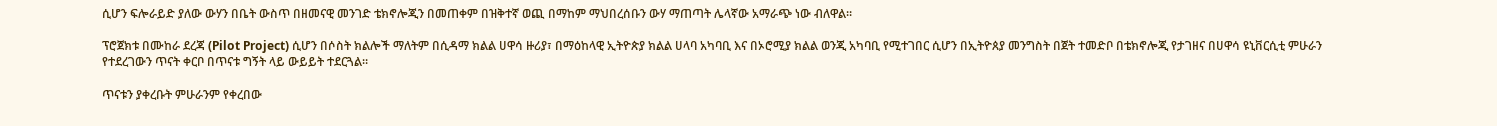ሲሆን ፍሎራይድ ያለው ውሃን በቤት ውስጥ በዘመናዊ መንገድ ቴክኖሎጂን በመጠቀም በዝቅተኛ ወጪ በማከም ማህበረሰቡን ውሃ ማጠጣት ሌላኛው አማራጭ ነው ብለዋል።

ፕሮጀክቱ በሙከራ ደረጃ (Pilot Project) ሲሆን በሶስት ክልሎች ማለትም በሲዳማ ክልል ሀዋሳ ዙሪያ፣ በማዕከላዊ ኢትዮጵያ ክልል ሀላባ አካባቢ እና በኦሮሚያ ክልል ወንጂ አካባቢ የሚተገበር ሲሆን በኢትዮጰያ መንግስት በጀት ተመድቦ በቴክኖሎጂ የታገዘና በሀዋሳ ዩኒቨርሲቲ ምሁራን የተደረገውን ጥናት ቀርቦ በጥናቱ ግኝት ላይ ውይይት ተደርጓል።

ጥናቱን ያቀረቡት ምሁራንም የቀረበው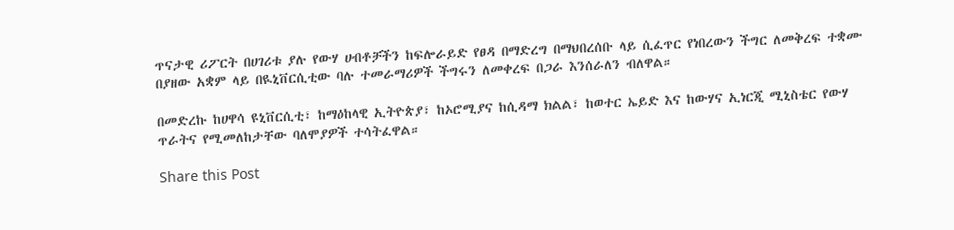ጥናታዊ ሪፖርት በሀገሪቱ ያሉ የውሃ ሀብቶቻችን ከፍሎራይድ የፀዳ በማድረግ በማህበረሰቡ ላይ ሲፈጥር የነበረውን ችግር ለመቅረፍ ተቋሙ በያዘው አቋም ላይ በዪኒቨርሲቲው ባሉ ተመራማሪዎች ችግሩን ለመቀረፍ በጋራ እንሰራለን ብለዋል።

በመድረኩ ከሀዋሳ ዩኒቨርሲቲ፣ ከማዕከላዊ ኢትዮጵያ፣ ከኦሮሚያና ከሲዳማ ክልል፣ ከወተር ኤይድ እና ከውሃና ኢነርጂ ሚኒስቴር የውሃ ጥራትና የሚመለከታቸው ባለሞያዎች ተሳትፈዋል።

Share this Post